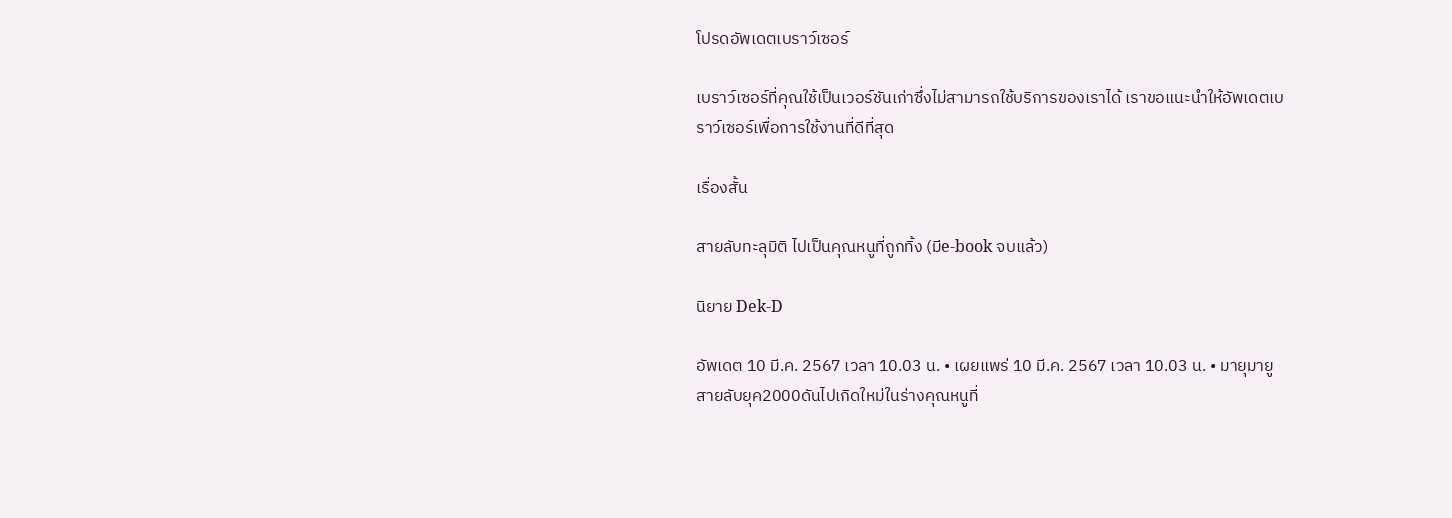โปรดอัพเดตเบราว์เซอร์

เบราว์เซอร์ที่คุณใช้เป็นเวอร์ชันเก่าซึ่งไม่สามารถใช้บริการของเราได้ เราขอแนะนำให้อัพเดตเบราว์เซอร์เพื่อการใช้งานที่ดีที่สุด

เรื่องสั้น

สายลับทะลุมิติ ไปเป็นคุณหนูที่ถูกทิ้ง (มีe-book จบแล้ว)

นิยาย Dek-D

อัพเดต 10 มี.ค. 2567 เวลา 10.03 น. • เผยแพร่ 10 มี.ค. 2567 เวลา 10.03 น. • มายุมายู
สายลับยุค2000ดันไปเกิดใหม่ในร่างคุณหนูที่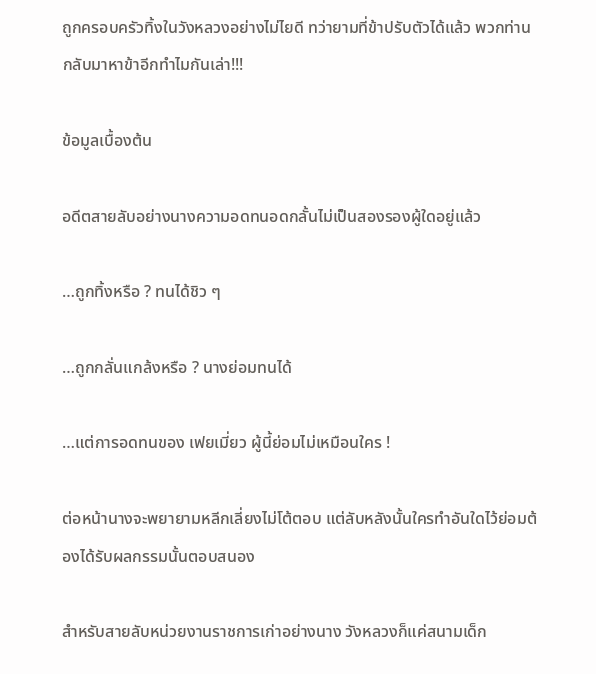ถูกครอบครัวทิ้งในวังหลวงอย่างไม่ไยดี ทว่ายามที่ข้าปรับตัวได้แล้ว พวกท่านกลับมาหาข้าอีกทำไมกันเล่า!!!

ข้อมูลเบื้องต้น

อดีตสายลับอย่างนางความอดทนอดกลั้นไม่เป็นสองรองผู้ใดอยู่แล้ว

…ถูกทิ้งหรือ ? ทนได้ชิว ๆ

…ถูกกลั่นแกล้งหรือ ? นางย่อมทนได้

…แต่การอดทนของ เฟยเมี่ยว ผู้นี้ย่อมไม่เหมือนใคร !

ต่อหน้านางจะพยายามหลีกเลี่ยงไม่โต้ตอบ แต่ลับหลังนั้นใครทำอันใดไว้ย่อมต้องได้รับผลกรรมนั้นตอบสนอง

สำหรับสายลับหน่วยงานราชการเก่าอย่างนาง วังหลวงก็แค่สนามเด็ก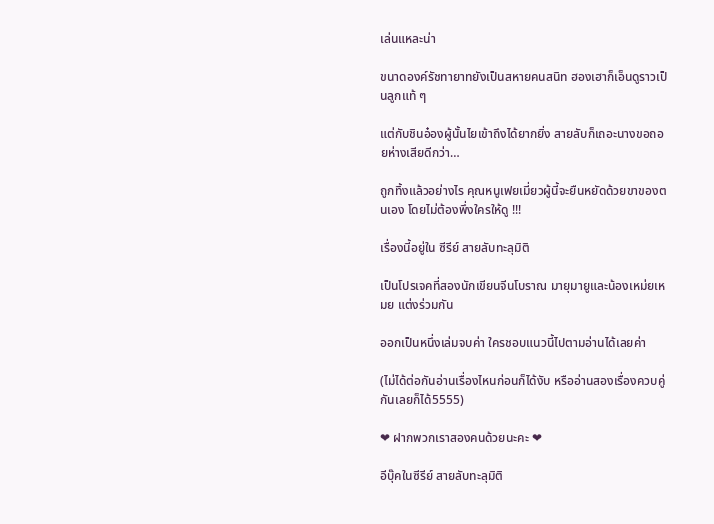เล่นแหละน่า

ขนาดองค์รัชทายาทยังเป็นสหายคนสนิท ฮองเฮาก็เอ็นดูราวเป็นลูกแท้ ๆ

แต่กับชินอ๋องผู้นั้นไยเข้าถึงได้ยากยิ่ง สายลับก็เถอะนางขอถอยห่างเสียดีกว่า…

ถูกทิ้งแล้วอย่างไร คุณหนูเฟยเมี่ยวผู้นี้จะยืนหยัดด้วยขาของตนเอง โดยไม่ต้องพึ่งใครให้ดู !!!

เรื่องนี้อยู่ใน ซีรีย์ สายลับทะลุมิติ

เป็นโปรเจคที่สองนักเขียนจีนโบราณ มายุมายูและน้องเหม่ยเหมย แต่งร่วมกัน

ออกเป็นหนึ่งเล่มจบค่า ใครชอบแนวนี้ไปตามอ่านได้เลยค่า

(ไม่ได้ต่อกันอ่านเรื่องไหนก่อนก็ได้งับ หรืออ่านสองเรื่องควบคู่กันเลยก็ได้5555)

❤ ฝากพวกเราสองคนด้วยนะคะ ❤

อีบุ๊คในซีรีย์ สายลับทะลุมิติ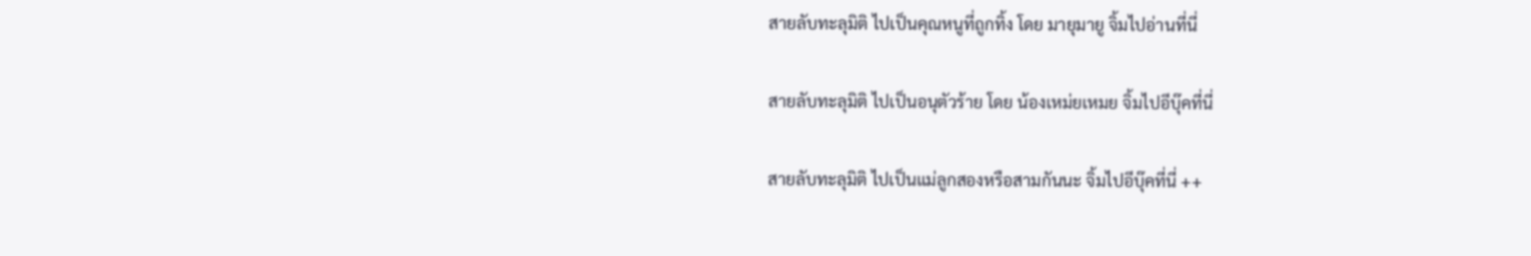สายลับทะลุมิติ ไปเป็นคุณหนูที่ถูกทิ้ง โดย มายุมายู จิ้มไปอ่านที่นี่

สายลับทะลุมิติ ไปเป็นอนุตัวร้าย โดย น้องเหม่ยเหมย จิ้มไปอีบุ๊คที่นี่

สายลับทะลุมิติ ไปเป็นแม่ลูกสองหรือสามกันนะ จิ้มไปอีบุ๊คที่นี่ ++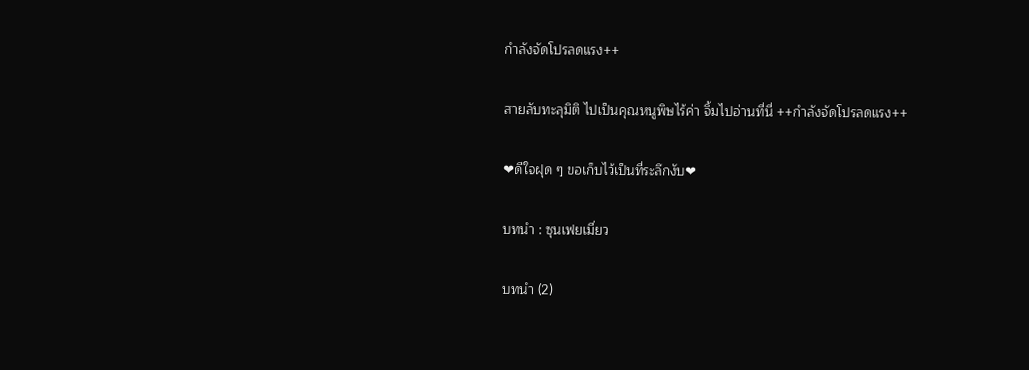กำลังจัดโปรลดแรง++

สายลับทะลุมิติ ไปเป็นคุณหนูพิษไร้ค่า จิ้มไปอ่านที่นี่ ++กำลังจัดโปรลดแรง++

❤ดีใจฝุด ๆ ขอเก็บไว้เป็นที่ระลึกงับ❤

บทนำ : ซุนเฟยเมี่ยว

บทนำ (2)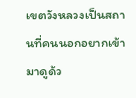เขตวังหลวงเป็นสถานที่คนนอกอยากเข้ามาดูด้ว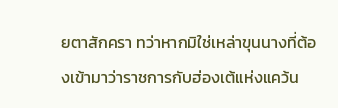ยตาสักครา ทว่าหากมิใช่เหล่าขุนนางที่ต้องเข้ามาว่าราชการกับฮ่องเต้แห่งแคว้น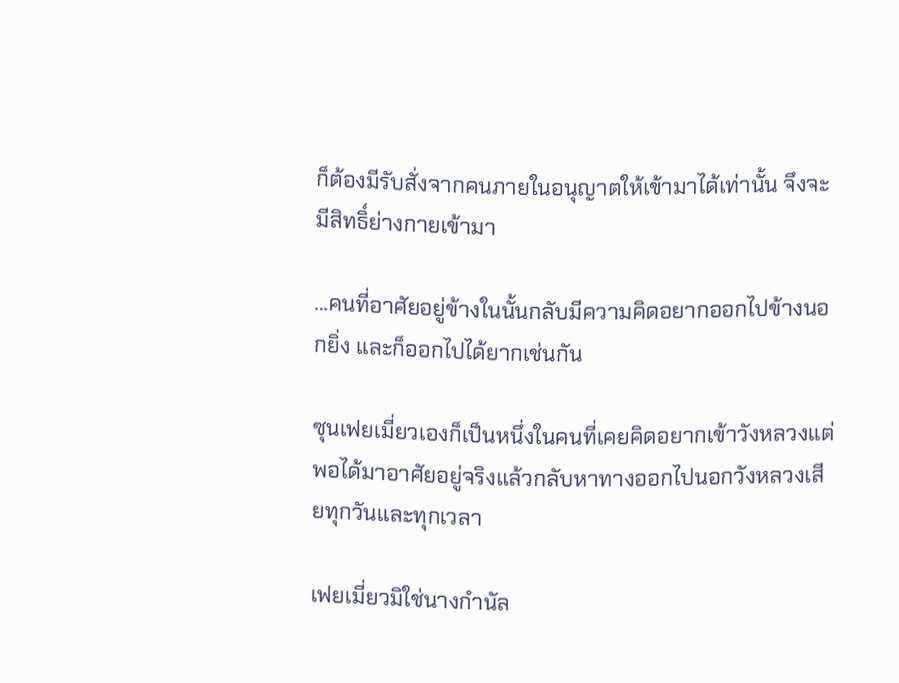ก็ต้องมีรับสั่งจากคนภายในอนุญาตให้เข้ามาได้เท่านั้น จึงจะมีสิทธิ์ย่างกายเข้ามา

…คนที่อาศัยอยู่ข้างในนั้นกลับมีความคิดอยากออกไปข้างนอกยิ่ง และก็ออกไปได้ยากเช่นกัน

ซุนเฟยเมี่ยวเองก็เป็นหนึ่งในคนที่เคยคิดอยากเข้าวังหลวงแต่พอได้มาอาศัยอยู่จริงแล้วกลับหาทางออกไปนอกวังหลวงเสียทุกวันและทุกเวลา

เฟยเมี่ยวมิใช่นางกำนัล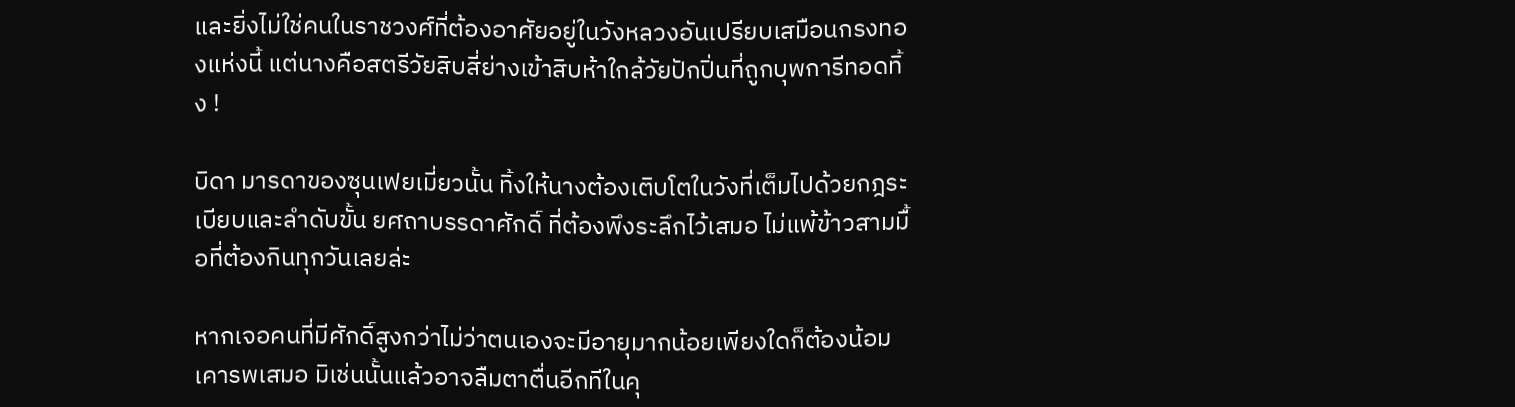และยิ่งไม่ใช่คนในราชวงศ์ที่ต้องอาศัยอยู่ในวังหลวงอันเปรียบเสมือนกรงทองแห่งนี้ แต่นางคือสตรีวัยสิบสี่ย่างเข้าสิบห้าใกล้วัยปักปิ่นที่ถูกบุพการีทอดทิ้ง !

บิดา มารดาของซุนเฟยเมี่ยวนั้น ทิ้งให้นางต้องเติบโตในวังที่เต็มไปด้วยกฎระเบียบและลำดับขั้น ยศถาบรรดาศักดิ์ ที่ต้องพึงระลึกไว้เสมอ ไม่แพ้ข้าวสามมื้อที่ต้องกินทุกวันเลยล่ะ

หากเจอคนที่มีศักดิ์สูงกว่าไม่ว่าตนเองจะมีอายุมากน้อยเพียงใดก็ต้องน้อมเคารพเสมอ มิเช่นนั้นแล้วอาจลืมตาตื่นอีกทีในคุ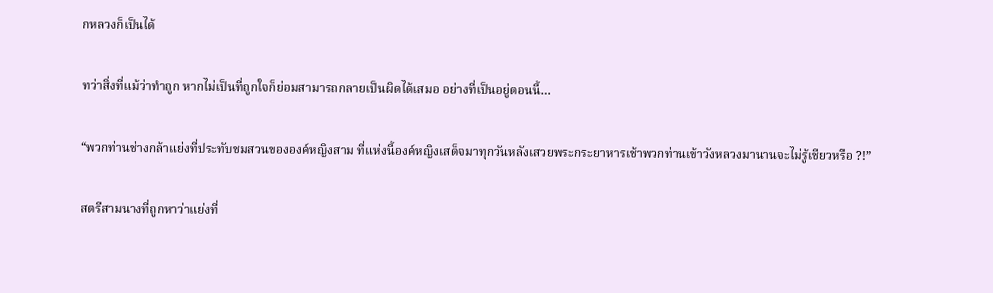กหลวงก็เป็นได้

ทว่าสิ่งที่แม้ว่าทำถูก หากไม่เป็นที่ถูกใจก็ย่อมสามารถกลายเป็นผิดได้เสมอ อย่างที่เป็นอยู่ตอนนี้…

“พวกท่านช่างกล้าแย่งที่ประทับชมสวนขององค์หญิงสาม ที่แห่งนี้องค์หญิงเสด็จมาทุกวันหลังเสวยพระกระยาหารเช้าพวกท่านเข้าวังหลวงมานานจะไม่รู้เชียวหรือ ?!”

สตรีสามนางที่ถูกหาว่าแย่งที่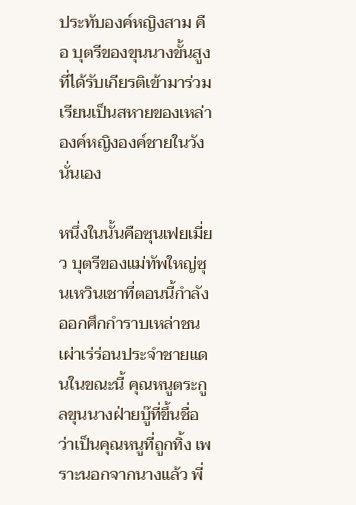ประทับองค์หญิงสาม คือ บุตรีของขุนนางขั้นสูงที่ได้รับเกียรติเข้ามาร่วมเรียนเป็นสหายของเหล่าองค์หญิงองค์ชายในวังนั่นเอง

หนึ่งในนั้นคือซุนเฟยเมี่ยว บุตรีของแม่ทัพใหญ่ซุนเหวินเชาที่ตอนนี้กำลังออกศึกกำราบเหล่าชนเผ่าเร่ร่อนประจำชายแดนในขณะนี้ คุณหนูตระกูลขุนนางฝ่ายบู๊ที่ขึ้นชื่อว่าเป็นคุณหนูที่ถูกทิ้ง เพราะนอกจากนางแล้ว พี่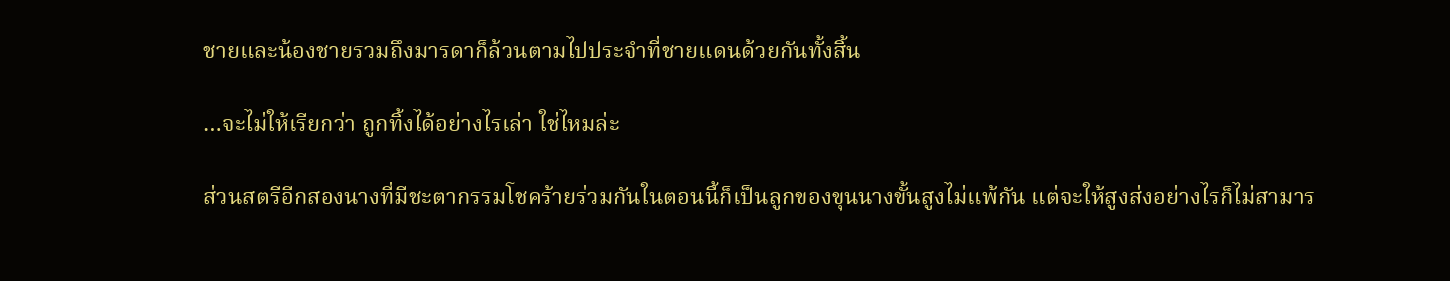ชายและน้องชายรวมถึงมารดาก็ล้วนตามไปประจำที่ชายแดนด้วยกันทั้งสิ้น

…จะไม่ให้เรียกว่า ถูกทิ้งได้อย่างไรเล่า ใช่ไหมล่ะ

ส่วนสตรีอีกสองนางที่มีชะตากรรมโชคร้ายร่วมกันในตอนนี้ก็เป็นลูกของขุนนางขั้นสูงไม่แพ้กัน แต่จะให้สูงส่งอย่างไรก็ไม่สามาร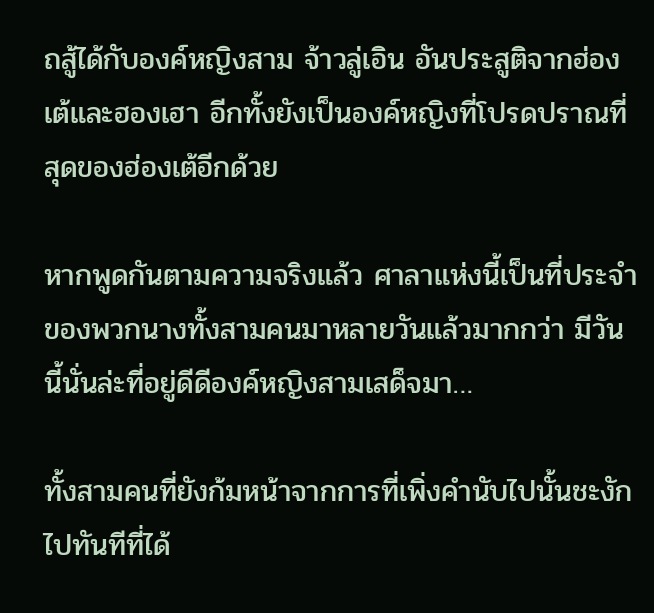ถสู้ได้กับองค์หญิงสาม จ้าวลู่เอิน อันประสูติจากฮ่องเต้และฮองเฮา อีกทั้งยังเป็นองค์หญิงที่โปรดปราณที่สุดของฮ่องเต้อีกด้วย

หากพูดกันตามความจริงแล้ว ศาลาแห่งนี้เป็นที่ประจำของพวกนางทั้งสามคนมาหลายวันแล้วมากกว่า มีวันนี้นั่นล่ะที่อยู่ดีดีองค์หญิงสามเสด็จมา…

ทั้งสามคนที่ยังก้มหน้าจากการที่เพิ่งคำนับไปนั้นชะงักไปทันทีที่ได้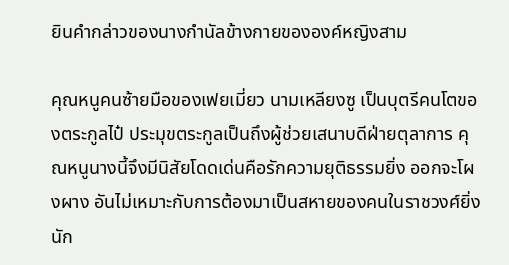ยินคำกล่าวของนางกำนัลข้างกายขององค์หญิงสาม

คุณหนูคนซ้ายมือของเฟยเมี่ยว นามเหลียงซู เป็นบุตรีคนโตของตระกูลไป๋ ประมุขตระกูลเป็นถึงผู้ช่วยเสนาบดีฝ่ายตุลาการ คุณหนูนางนี้จึงมีนิสัยโดดเด่นคือรักความยุติธรรมยิ่ง ออกจะโผงผาง อันไม่เหมาะกับการต้องมาเป็นสหายของคนในราชวงศ์ยิ่งนัก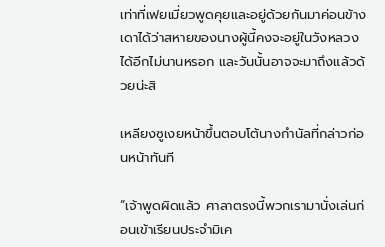เท่าที่เฟยเมี่ยวพูดคุยและอยู่ด้วยกันมาค่อนข้างเดาได้ว่าสหายของนางผู้นี้คงจะอยู่ในวังหลวงได้อีกไม่นานหรอก และวันนั้นอาจจะมาถึงแล้วด้วยน่ะสิ

เหลียงซูเงยหน้าขึ้นตอบโต้นางกำนัลที่กล่าวก่อนหน้าทันที

“เจ้าพูดผิดแล้ว ศาลาตรงนี้พวกเรามานั่งเล่นก่อนเข้าเรียนประจำมิเค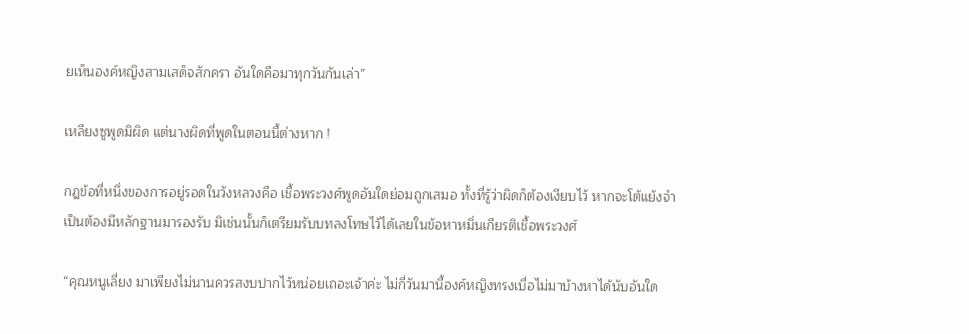ยเห็นองค์หญิงสามเสด็จสักครา อันใดคือมาทุกวันกันเล่า”

เหลียงซูพูดมิผิด แต่นางผิดที่พูดในตอนนี้ต่างหาก !

กฎข้อที่หนึ่งของการอยู่รอดในวังหลวงคือ เชื้อพระวงศ์พูดอันใดย่อมถูกเสมอ ทั้งที่รู้ว่าผิดก็ต้องเงียบไว้ หากจะโต้แย้งจำเป็นต้องมีหลักฐานมารองรับ มิเช่นนั้นก็เตรียมรับบทลงโทษไว้ได้เลยในข้อหาหมิ่นเกียรติเชื้อพระวงศ์

“คุณหนูเลี่ยง มาเพียงไม่นานควรสงบปากไว้หน่อยเถอะเจ้าค่ะ ไม่กี่วันมานี้องค์หญิงทรงเบื่อไม่มาบ้างหาได้นับอันใด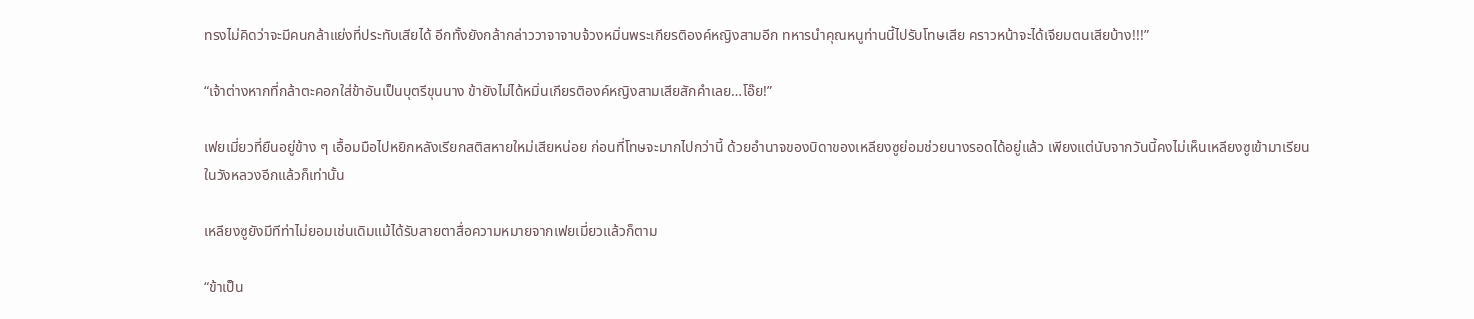ทรงไม่คิดว่าจะมีคนกล้าแย่งที่ประทับเสียได้ อีกทั้งยังกล้ากล่าววาจาจาบจ้วงหมิ่นพระเกียรติองค์หญิงสามอีก ทหารนำคุณหนูท่านนี้ไปรับโทษเสีย คราวหน้าจะได้เจียมตนเสียบ้าง!!!”

“เจ้าต่างหากที่กล้าตะคอกใส่ข้าอันเป็นบุตรีขุนนาง ข้ายังไม่ได้หมิ่นเกียรติองค์หญิงสามเสียสักคำเลย…โอ๊ย!”

เฟยเมี่ยวที่ยืนอยู่ข้าง ๆ เอื้อมมือไปหยิกหลังเรียกสติสหายใหม่เสียหน่อย ก่อนที่โทษจะมากไปกว่านี้ ด้วยอำนาจของบิดาของเหลียงซูย่อมช่วยนางรอดได้อยู่แล้ว เพียงแต่นับจากวันนี้คงไม่เห็นเหลียงซูเข้ามาเรียนในวังหลวงอีกแล้วก็เท่านั้น

เหลียงซูยังมีทีท่าไม่ยอมเช่นเดิมแม้ได้รับสายตาสื่อความหมายจากเฟยเมี่ยวแล้วก็ตาม

“ข้าเป็น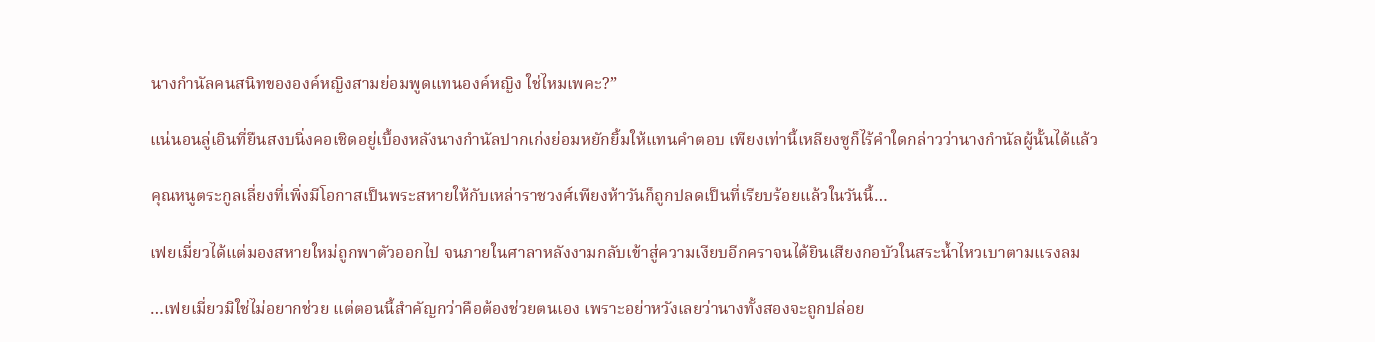นางกำนัลคนสนิทขององค์หญิงสามย่อมพูดแทนองค์หญิง ใช่ไหมเพคะ?”

แน่นอนลู่เอินที่ยืนสงบนิ่งคอเชิดอยู่เบื้องหลังนางกำนัลปากเก่งย่อมหยักยิ้มให้แทนคำตอบ เพียงเท่านี้เหลียงซูก็ไร้คำใดกล่าวว่านางกำนัลผู้นั้นได้แล้ว

คุณหนูตระกูลเลี่ยงที่เพิ่งมีโอกาสเป็นพระสหายให้กับเหล่าราชวงศ์เพียงห้าวันก็ถูกปลดเป็นที่เรียบร้อยแล้วในวันนี้…

เฟยเมี่ยวได้แต่มองสหายใหม่ถูกพาตัวออกไป จนภายในศาลาหลังงามกลับเข้าสู่ความเงียบอีกคราจนได้ยินเสียงกอบัวในสระน้ำไหวเบาตามแรงลม

…เฟยเมี่ยวมิใช่ไม่อยากช่วย แต่ตอนนี้สำคัญกว่าคือต้องช่วยตนเอง เพราะอย่าหวังเลยว่านางทั้งสองจะถูกปล่อย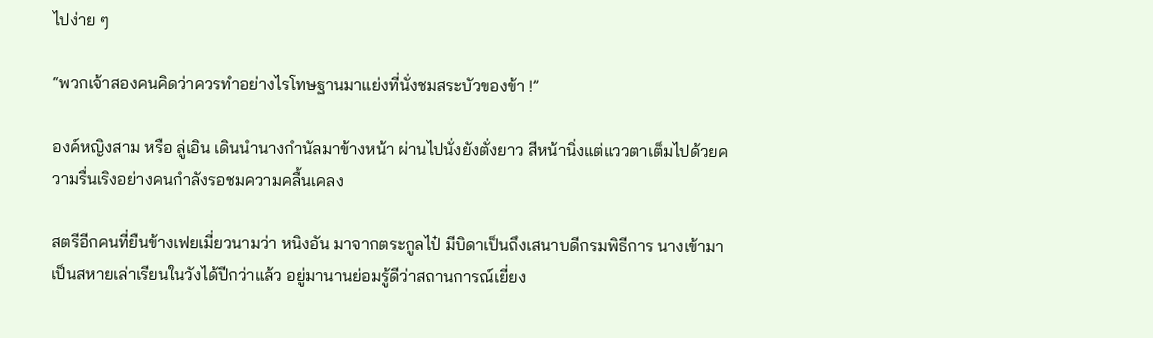ไปง่าย ๆ

“พวกเจ้าสองคนคิดว่าควรทำอย่างไรโทษฐานมาแย่งที่นั่งชมสระบัวของข้า !”

องค์หญิงสาม หรือ ลู่เอิน เดินนำนางกำนัลมาข้างหน้า ผ่านไปนั่งยังตั่งยาว สีหน้านิ่งแต่แววตาเต็มไปด้วยความรื่นเริงอย่างคนกำลังรอชมความคลื้นเคลง

สตรีอีกคนที่ยืนข้างเฟยเมี่ยวนามว่า หนิงอัน มาจากตระกูลไป๋ มีบิดาเป็นถึงเสนาบดีกรมพิธีการ นางเข้ามาเป็นสหายเล่าเรียนในวังได้ปีกว่าแล้ว อยู่มานานย่อมรู้ดีว่าสถานการณ์เยี่ยง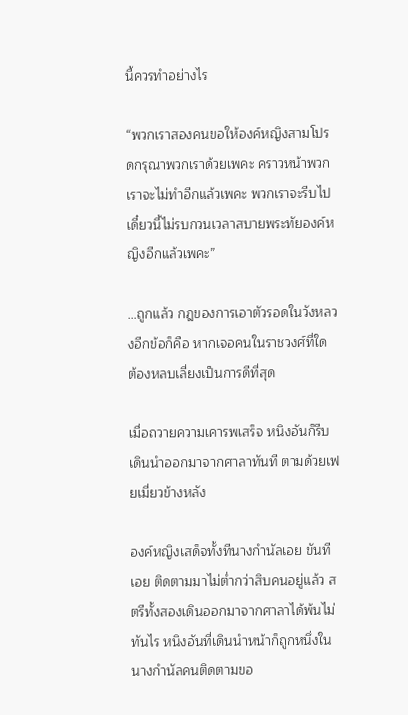นี้ควรทำอย่างไร

“พวกเราสองคนขอให้องค์หญิงสามโปรดกรุณาพวกเราด้วยเพคะ คราวหน้าพวกเราจะไม่ทำอีกแล้วเพคะ พวกเราจะรีบไปเดี๋ยวนี้ไม่รบกวนเวลาสบายพระทัยองค์หญิงอีกแล้วเพคะ”

…ถูกแล้ว กฎของการเอาตัวรอดในวังหลวงอีกข้อก็คือ หากเจอคนในราชวงศ์ที่ใด ต้องหลบเลี่ยงเป็นการดีที่สุด

เมื่อถวายความเคารพเสร็จ หนิงอันก็รีบเดินนำออกมาจากศาลาทันที ตามด้วยเฟยเมี่ยวข้างหลัง

องค์หญิงเสด็จทั้งทีนางกำนัลเอย ขันทีเอย ติดตามมาไม่ต่ำกว่าสิบคนอยู่แล้ว สตรีทั้งสองเดินออกมาจากศาลาได้พ้นไม่ทันไร หนิงอันที่เดินนำหน้าก็ถูกหนึ่งในนางกำนัลคนติดตามขอ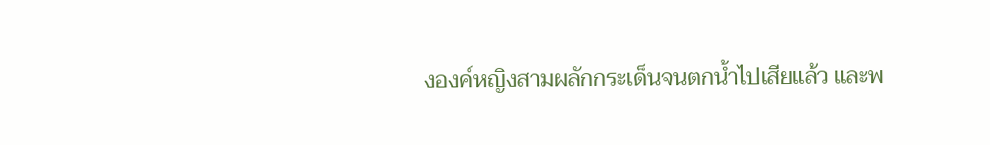งองค์หญิงสามผลักกระเด็นจนตกน้ำไปเสียแล้ว และพ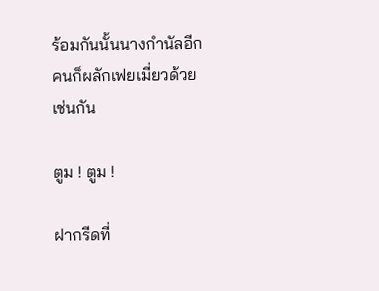ร้อมกันนั้นนางกำนัลอีกคนก็ผลักเฟยเมี่ยวด้วยเช่นกัน

ตูม ! ตูม !

ฝากรีดที่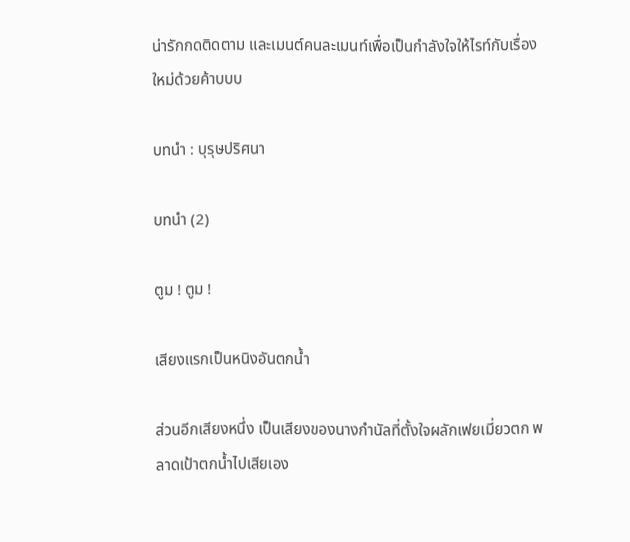น่ารักกดติดตาม และเมนต์คนละเมนท์เพื่อเป็นกำลังใจให้ไรท์กับเรื่องใหม่ด้วยค้าบบบ

บทนำ : บุรุษปริศนา

บทนำ (2)

ตูม ! ตูม !

เสียงแรกเป็นหนิงอันตกน้ำ

ส่วนอีกเสียงหนึ่ง เป็นเสียงของนางกำนัลที่ตั้งใจผลักเฟยเมี่ยวตก พลาดเป้าตกน้ำไปเสียเอง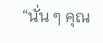“นั่น ๆ คุณ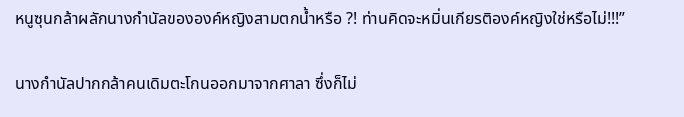หนูซุนกล้าผลักนางกำนัลขององค์หญิงสามตกน้ำหรือ ?! ท่านคิดจะหมิ่นเกียรติองค์หญิงใช่หรือไม่!!!”

นางกำนัลปากกล้าคนเดิมตะโกนออกมาจากศาลา ซึ่งก็ไม่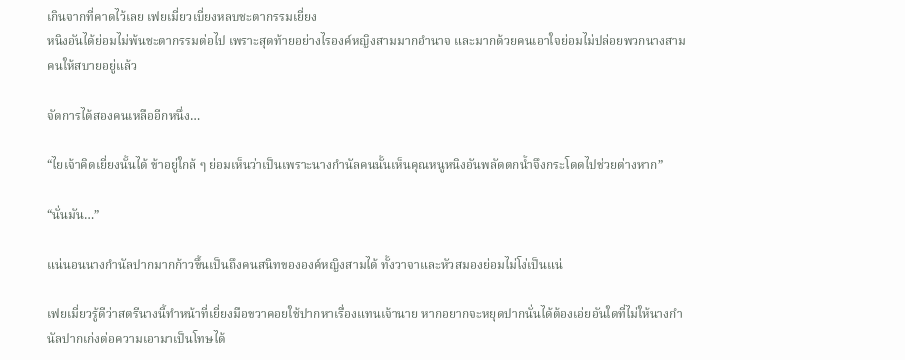เกินจากที่คาดไว้เลย เฟยเมี่ยวเบี่ยงหลบชะตากรรมเยี่ยง
หนิงอันได้ย่อมไม่พ้นชะตากรรมต่อไป เพราะสุดท้ายอย่างไรองค์หญิงสามมากอำนาจ และมากด้วยคนเอาใจย่อมไม่ปล่อยพวกนางสามคนให้สบายอยู่แล้ว

จัดการได้สองคนเหลืออีกหนึ่ง…

“ไยเจ้าคิดเยี่ยงนั้นได้ ข้าอยู่ใกล้ ๆ ย่อมเห็นว่าเป็นเพราะนางกำนัลคนนั้นเห็นคุณหนูหนิงอันพลัดตกน้ำจึงกระโดดไปช่วยต่างหาก”

“นั่นมัน…”

แน่นอนนางกำนัลปากมากก้าวขึ้นเป็นถึงคนสนิทขององค์หญิงสามได้ ทั้งวาจาและหัวสมองย่อมไม่โง่เป็นแน่

เฟยเมี่ยวรู้ดีว่าสตรีนางนี้ทำหน้าที่เยี่ยงมือขวาคอยใช้ปากหาเรื่องแทนเจ้านาย หากอยากจะหยุดปากนั่นได้ต้องเอ่ยอันใดที่ไม่ให้นางกำนัลปากเก่งต่อความเอามาเป็นโทษได้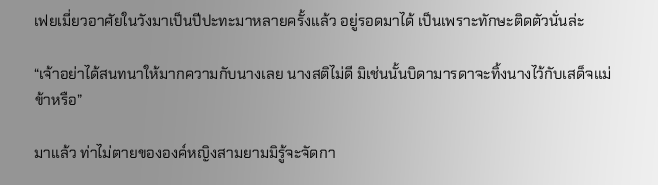เฟยเมี่ยวอาศัยในวังมาเป็นปีปะทะมาหลายครั้งแล้ว อยู่รอดมาได้ เป็นเพราะทักษะติดตัวนั่นล่ะ

“เจ้าอย่าได้สนทนาให้มากความกับนางเลย นางสติไม่ดี มิเช่นนั้นบิดามารดาจะทิ้งนางไว้กับเสด็จแม่ข้าหรือ”

มาแล้ว ท่าไม่ตายขององค์หญิงสามยามมิรู้จะจัดกา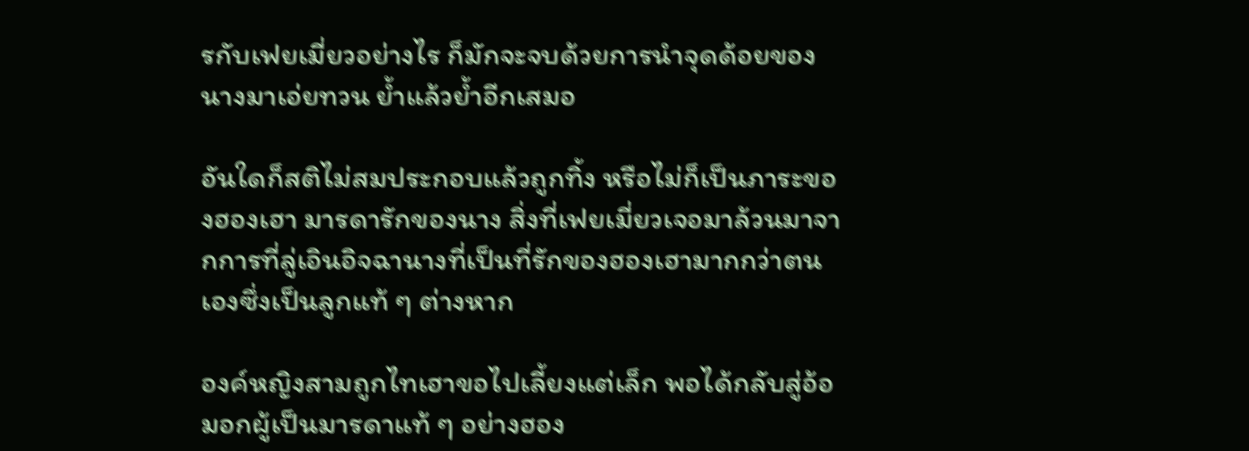รกับเฟยเมี่ยวอย่างไร ก็มักจะจบด้วยการนำจุดด้อยของนางมาเอ่ยทวน ย้ำแล้วย้ำอีกเสมอ

อันใดก็สติไม่สมประกอบแล้วถูกทิ้ง หรือไม่ก็เป็นภาระของฮองเฮา มารดารักของนาง สิ่งที่เฟยเมี่ยวเจอมาล้วนมาจากการที่ลู่เอินอิจฉานางที่เป็นที่รักของฮองเฮามากกว่าตนเองซึ่งเป็นลูกแท้ ๆ ต่างหาก

องค์หญิงสามถูกไทเฮาขอไปเลี้ยงแต่เล็ก พอได้กลับสู่อ้อมอกผู้เป็นมารดาแท้ ๆ อย่างฮอง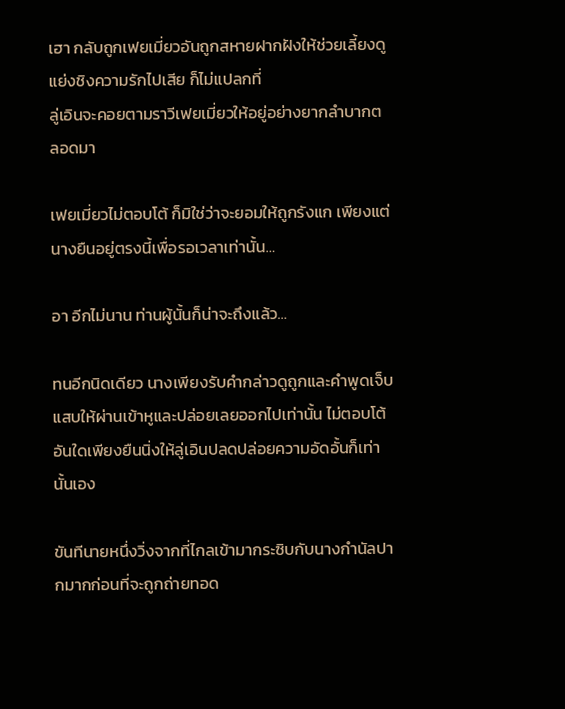เฮา กลับถูกเฟยเมี่ยวอันถูกสหายฝากฝังให้ช่วยเลี้ยงดู แย่งชิงความรักไปเสีย ก็ไม่แปลกที่
ลู่เอินจะคอยตามราวีเฟยเมี่ยวให้อยู่อย่างยากลำบากตลอดมา

เฟยเมี่ยวไม่ตอบโต้ ก็มิใช่ว่าจะยอมให้ถูกรังแก เพียงแต่นางยืนอยู่ตรงนี้เพื่อรอเวลาเท่านั้น…

อา อีกไม่นาน ท่านผู้นั้นก็น่าจะถึงแล้ว…

ทนอีกนิดเดียว นางเพียงรับคำกล่าวดูถูกและคำพูดเจ็บแสบให้ผ่านเข้าหูและปล่อยเลยออกไปเท่านั้น ไม่ตอบโต้อันใดเพียงยืนนิ่งให้ลู่เอินปลดปล่อยความอัดอั้นก็เท่านั้นเอง

ขันทีนายหนึ่งวิ่งจากที่ไกลเข้ามากระซิบกับนางกำนัลปากมากก่อนที่จะถูกถ่ายทอด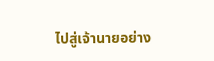ไปสู่เจ้านายอย่าง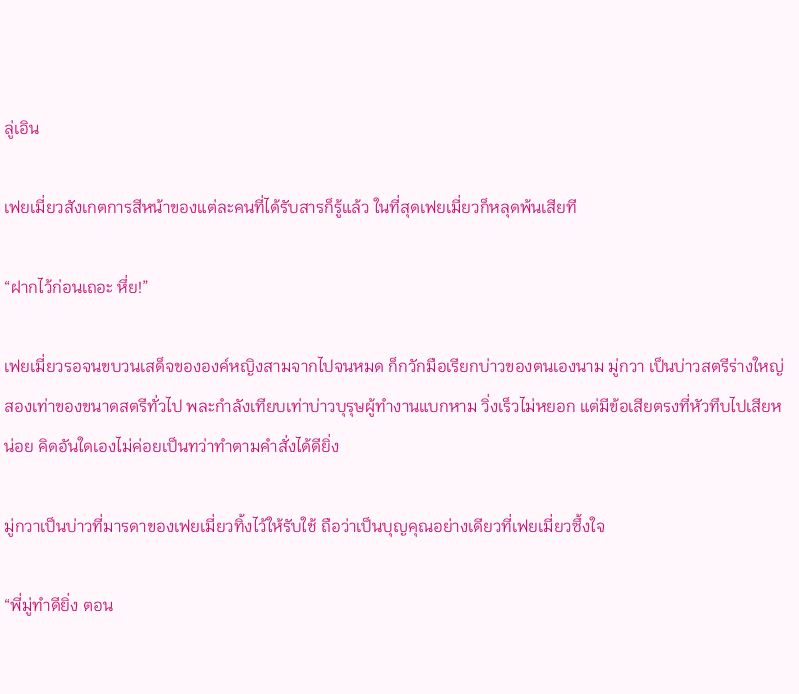ลู่เอิน

เฟยเมี่ยวสังเกตการสีหน้าของแต่ละคนที่ได้รับสารก็รู้แล้ว ในที่สุดเฟยเมี่ยวก็หลุดพ้นเสียที

“ฝากไว้ก่อนเถอะ หึ่ย!”

เฟยเมี่ยวรอจนขบวนเสด็จขององค์หญิงสามจากไปจนหมด ก็กวักมือเรียกบ่าวของตนเองนาม มู่กวา เป็นบ่าวสตรีร่างใหญ่สองเท่าของขนาดสตรีทั่วไป พละกำลังเทียบเท่าบ่าวบุรุษผู้ทำงานแบกหาม วิ่งเร็วไม่หยอก แต่มีข้อเสียตรงที่หัวทึบไปเสียหน่อย คิดอันใดเองไม่ค่อยเป็นทว่าทำตามคำสั่งได้ดียิ่ง

มู่กวาเป็นบ่าวที่มารดาของเฟยเมี่ยวทิ้งไว้ให้รับใช้ ถือว่าเป็นบุญคุณอย่างเดียวที่เฟยเมี่ยวซึ้งใจ

“พี่มู่ทำดียิ่ง ตอน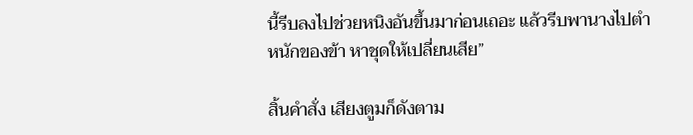นี้รีบลงไปช่วยหนิงอันขึ้นมาก่อนเถอะ แล้วรีบพานางไปตำหนักของข้า หาชุดให้เปลี่ยนเสีย”

สิ้นคำสั่ง เสียงตูมก็ดังตาม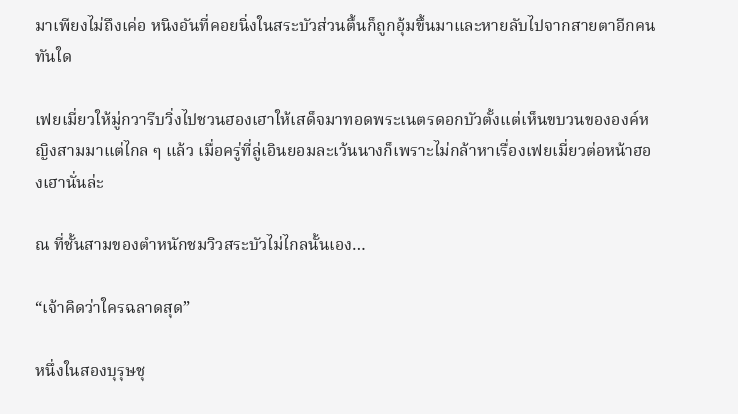มาเพียงไม่ถึงเค่อ หนิงอันที่คอยนิ่งในสระบัวส่วนตื้นก็ถูกอุ้มขึ้นมาและหายลับไปจากสายตาอีกคนทันใด

เฟยเมี่ยวให้มู่กวารีบวิ่งไปชวนฮองเฮาให้เสด็จมาทอดพระเนตรดอกบัวตั้งแต่เห็นขบวนขององค์หญิงสามมาแต่ไกล ๆ แล้ว เมื่อครู่ที่ลู่เอินยอมละเว้นนางก็เพราะไม่กล้าหาเรื่องเฟยเมี่ยวต่อหน้าฮองเฮานั่นล่ะ

ณ ที่ชั้นสามของตำหนักชมวิวสระบัวไม่ไกลนั้นเอง…

“เจ้าคิดว่าใครฉลาดสุด”

หนึ่งในสองบุรุษชุ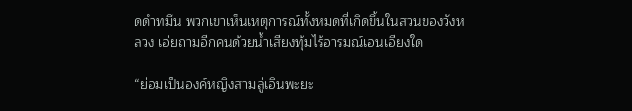ดดำทมึน พวกเขาเห็นเหตุการณ์ทั้งหมดที่เกิดขึ้นในสวนของวังหลวง เอ่ยถามอีกคนด้วยน้ำเสียงทุ้มไร้อารมณ์เอนเอียงใด

“ย่อมเป็นองค์หญิงสามลู่เอินพะยะ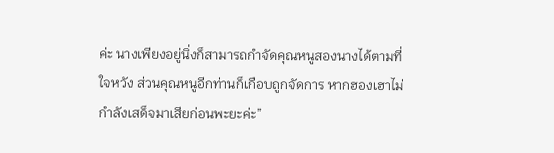ค่ะ นางเพียงอยู่นิ่งก็สามารถกำจัดคุณหนูสองนางได้ตามที่ใจหวัง ส่วนคุณหนูอีกท่านก็เกือบถูกจัดการ หากฮองเฮาไม่กำลังเสด็จมาเสียก่อนพะยะค่ะ”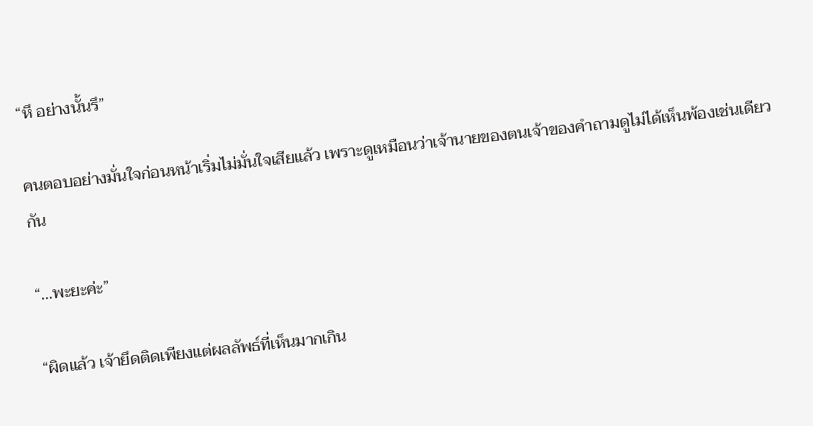“หึ อย่างนั้นรึ”

คนตอบอย่างมั่นใจก่อนหน้าเริ่มไม่มั่นใจเสียแล้ว เพราะดูเหมือนว่าเจ้านายของตนเจ้าของคำถามดูไม่ได้เห็นพ้องเช่นเดียวกัน

“…พะยะค่ะ”

“ผิดแล้ว เจ้ายึดติดเพียงแต่ผลลัพธ์ที่เห็นมากเกิน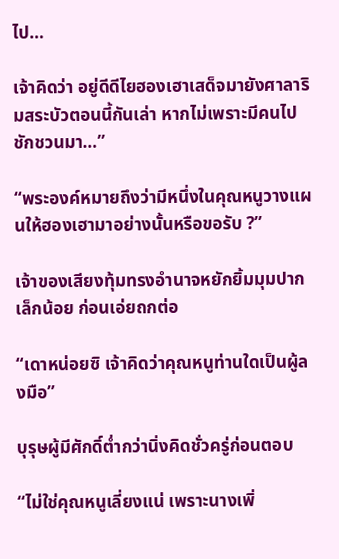ไป…

เจ้าคิดว่า อยู่ดีดีไยฮองเฮาเสด็จมายังศาลาริมสระบัวตอนนี้กันเล่า หากไม่เพราะมีคนไปชักชวนมา…”

“พระองค์หมายถึงว่ามีหนึ่งในคุณหนูวางแผนให้ฮองเฮามาอย่างนั้นหรือขอรับ ?”

เจ้าของเสียงทุ้มทรงอำนาจหยักยิ้มมุมปากเล็กน้อย ก่อนเอ่ยถกต่อ

“เดาหน่อยซิ เจ้าคิดว่าคุณหนูท่านใดเป็นผู้ลงมือ”

บุรุษผู้มีศักดิ์ต่ำกว่านิ่งคิดชั่วครู่ก่อนตอบ

“ไม่ใช่คุณหนูเลี่ยงแน่ เพราะนางเพิ่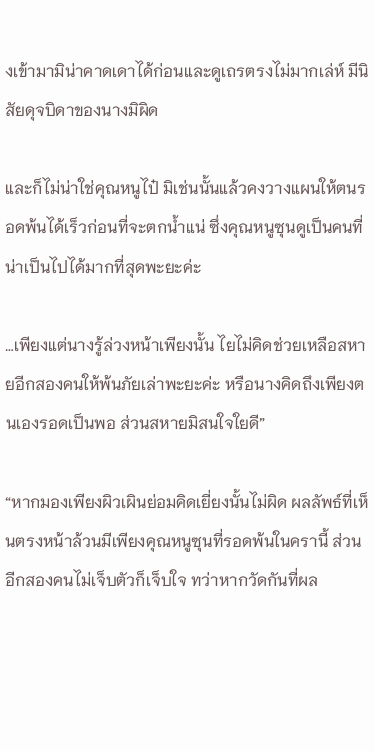งเข้ามามิน่าคาดเดาได้ก่อนและดูเถรตรงไม่มากเล่ห์ มีนิสัยดุจบิดาของนางมิผิด

และก็ไม่น่าใช่คุณหนูไป๋ มิเช่นนั้นแล้วคงวางแผนให้ตนรอดพ้นได้เร็วก่อนที่จะตกน้ำแน่ ซึ่งคุณหนูซุนดูเป็นคนที่น่าเป็นไปได้มากที่สุดพะยะค่ะ

…เพียงแต่นางรู้ล่วงหน้าเพียงนั้น ไยไม่คิดช่วยเหลือสหายอีกสองคนให้พ้นภัยเล่าพะยะค่ะ หรือนางคิดถึงเพียงตนเองรอดเป็นพอ ส่วนสหายมิสนใจใยดี”

“หากมองเพียงผิวเผินย่อมคิดเยี่ยงนั้นไม่ผิด ผลลัพธ์ที่เห็นตรงหน้าล้วนมีเพียงคุณหนูซุนที่รอดพ้นในครานี้ ส่วนอีกสองคนไม่เจ็บตัวก็เจ็บใจ ทว่าหากวัดกันที่ผล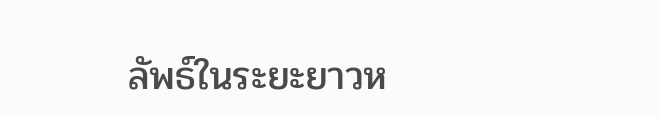ลัพธ์ในระยะยาวห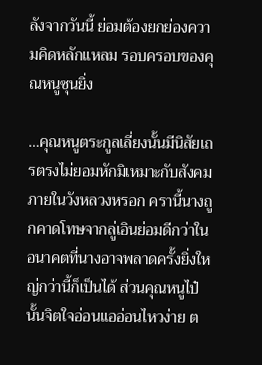ลังจากวันนี้ ย่อมต้องยกย่องความคิดหลักแหลม รอบครอบของคุณหนูซุนยิ่ง

…คุณหนูตระกูลเลี่ยงนั้นมีนิสัยเถรตรงไม่ยอมหักมิเหมาะกับสังคมภายในวังหลวงหรอก ครานี้นางถูกคาดโทษจากลู่เอินย่อมดีกว่าในอนาคตที่นางอาจพลาดครั้งยิ่งใหญ่กว่านี้ก็เป็นได้ ส่วนคุณหนูไป๋นั้นจิตใจอ่อนแออ่อนไหวง่าย ต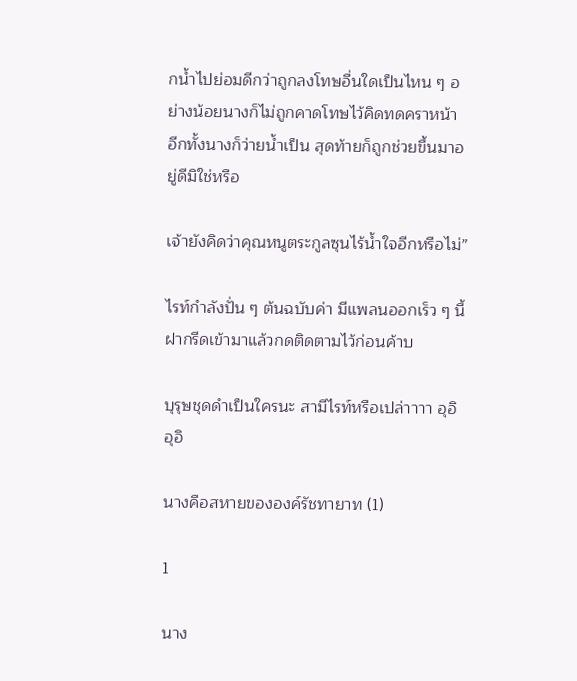กน้ำไปย่อมดีกว่าถูกลงโทษอื่นใดเป็นไหน ๆ อย่างน้อยนางก็ไม่ถูกคาดโทษไว้คิดทดคราหน้า อีกทั้งนางก็ว่ายน้ำเป็น สุดท้ายก็ถูกช่วยขึ้นมาอยู่ดีมิใช่หรือ

เจ้ายังคิดว่าคุณหนูตระกูลซุนไร้น้ำใจอีกหรือไม่”

ไรท์กำลังปั่น ๆ ต้นฉบับค่า มีแพลนออกเร็ว ๆ นี้ ฝากรีดเข้ามาแล้วกดติดตามไว้ก่อนค้าบ

บุรุษชุดดำเป็นใครนะ สามีไรท์หรือเปล่าาาา อุอิอุอิ

นางคือสหายขององค์รัชทายาท (1)

1

นาง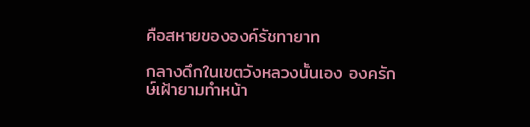คือสหายขององค์รัชทายาท

กลางดึกในเขตวังหลวงนั้นเอง องครักษ์เฝ้ายามทำหน้า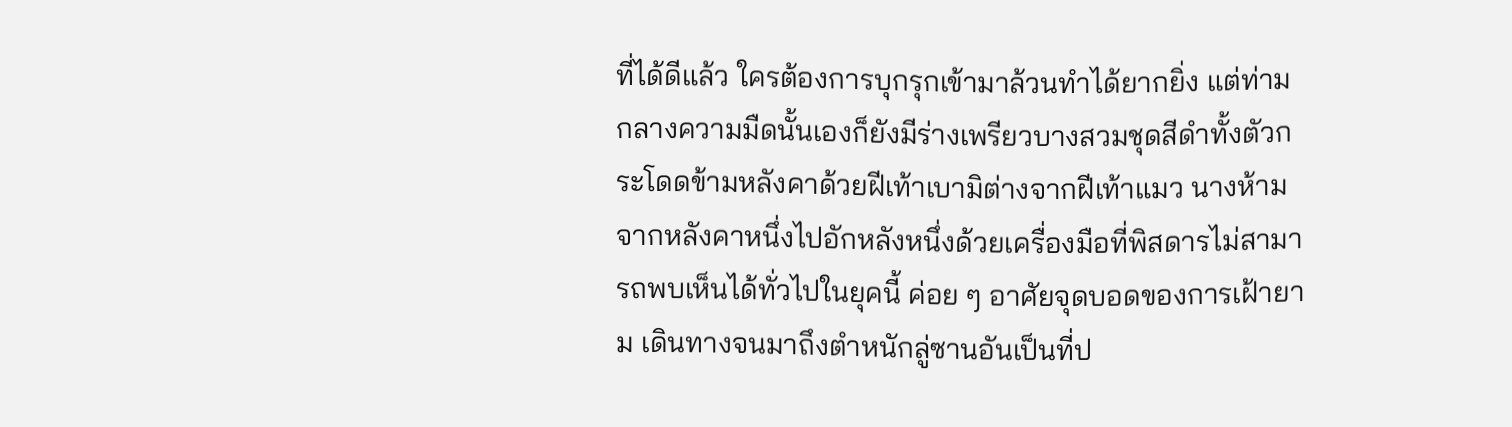ที่ได้ดีแล้ว ใครต้องการบุกรุกเข้ามาล้วนทำได้ยากยิ่ง แต่ท่ามกลางความมืดนั้นเองก็ยังมีร่างเพรียวบางสวมชุดสีดำทั้งตัวกระโดดข้ามหลังคาด้วยฝีเท้าเบามิต่างจากฝีเท้าแมว นางห้ามจากหลังคาหนึ่งไปอักหลังหนึ่งด้วยเครื่องมือที่พิสดารไม่สามารถพบเห็นได้ทั่วไปในยุคนี้ ค่อย ๆ อาศัยจุดบอดของการเฝ้ายาม เดินทางจนมาถึงตำหนักลู่ซานอันเป็นที่ป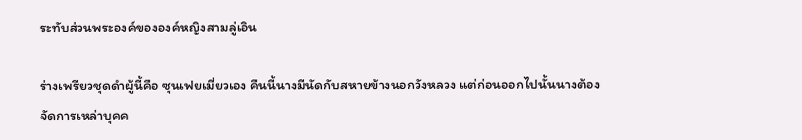ระทับส่วนพระองค์ขององค์หญิงสามลู่เอิน

ร่างเพรียวชุดดำผู้นี้คือ ซุนเฟยเมี่ยวเอง คืนนี้นางมีนัดกับสหายข้างนอกวังหลวง แต่ก่อนออกไปนั้นนางต้องจัดการเหล่าบุคค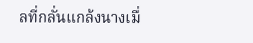ลที่กลั่นแกล้งนางเมื่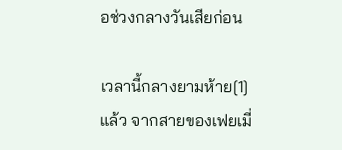อช่วงกลางวันเสียก่อน

เวลานี้กลางยามห้าย[1]แล้ว จากสายของเฟยเมี่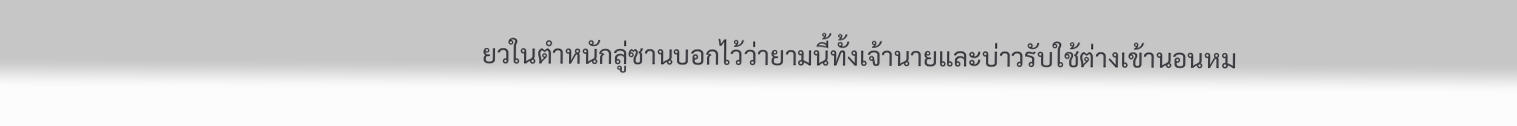ยวในตำหนักลู่ซานบอกไว้ว่ายามนี้ทั้งเจ้านายและบ่าวรับใช้ต่างเข้านอนหม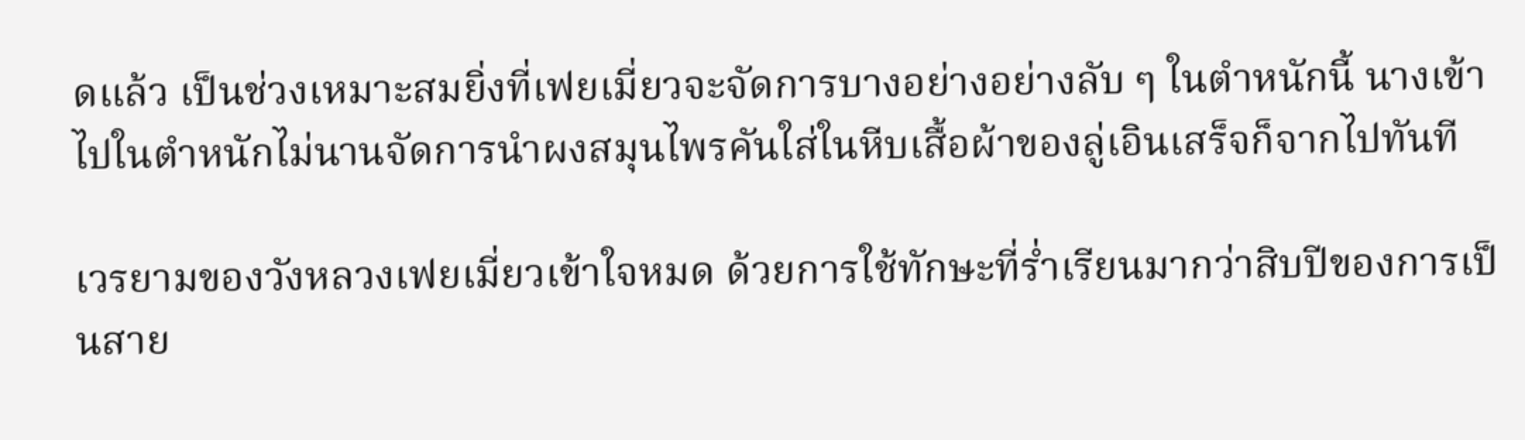ดแล้ว เป็นช่วงเหมาะสมยิ่งที่เฟยเมี่ยวจะจัดการบางอย่างอย่างลับ ๆ ในตำหนักนี้ นางเข้าไปในตำหนักไม่นานจัดการนำผงสมุนไพรคันใส่ในหีบเสื้อผ้าของลู่เอินเสร็จก็จากไปทันที

เวรยามของวังหลวงเฟยเมี่ยวเข้าใจหมด ด้วยการใช้ทักษะที่ร่ำเรียนมากว่าสิบปีของการเป็นสาย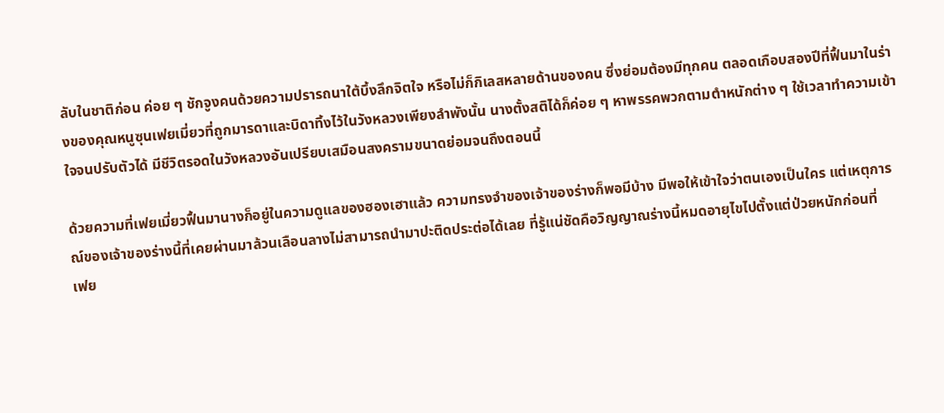ลับในชาติก่อน ค่อย ๆ ชักจูงคนด้วยความปรารถนาใต้บึ้งลึกจิตใจ หรือไม่ก็กิเลสหลายด้านของคน ซึ่งย่อมต้องมีทุกคน ตลอดเกือบสองปีที่ฟื้นมาในร่างของคุณหนูซุนเฟยเมี่ยวที่ถูกมารดาและบิดาทิ้งไว้ในวังหลวงเพียงลำพังนั้น นางตั้งสติได้ก็ค่อย ๆ หาพรรคพวกตามตำหนักต่าง ๆ ใช้เวลาทำความเข้าใจจนปรับตัวได้ มีชีวิตรอดในวังหลวงอันเปรียบเสมือนสงครามขนาดย่อมจนถึงตอนนี้

ด้วยความที่เฟยเมี่ยวฟื้นมานางก็อยู่ในความดูแลของฮองเฮาแล้ว ความทรงจำของเจ้าของร่างก็พอมีบ้าง มีพอให้เข้าใจว่าตนเองเป็นใคร แต่เหตุการณ์ของเจ้าของร่างนี้ที่เคยผ่านมาล้วนเลือนลางไม่สามารถนำมาปะติดประต่อได้เลย ที่รู้แน่ชัดคือวิญญาณร่างนี้หมดอายุไขไปตั้งแต่ป่วยหนักก่อนที่
เฟย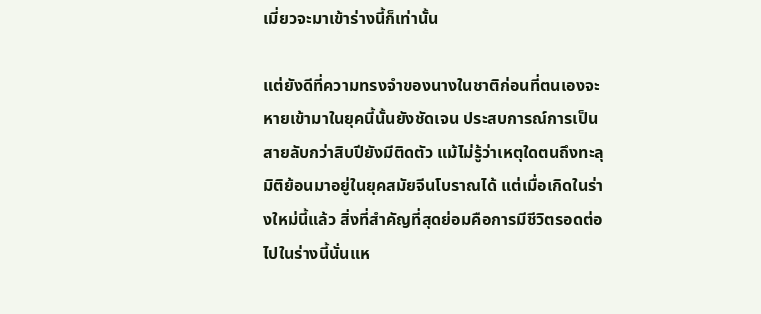เมี่ยวจะมาเข้าร่างนี้ก็เท่านั้น

แต่ยังดีที่ความทรงจำของนางในชาติก่อนที่ตนเองจะหายเข้ามาในยุคนี้นั้นยังชัดเจน ประสบการณ์การเป็นสายลับกว่าสิบปียังมีติดตัว แม้ไม่รู้ว่าเหตุใดตนถึงทะลุมิติย้อนมาอยู่ในยุคสมัยจีนโบราณได้ แต่เมื่อเกิดในร่างใหม่นี้แล้ว สิ่งที่สำคัญที่สุดย่อมคือการมีชีวิตรอดต่อไปในร่างนี้นั่นแห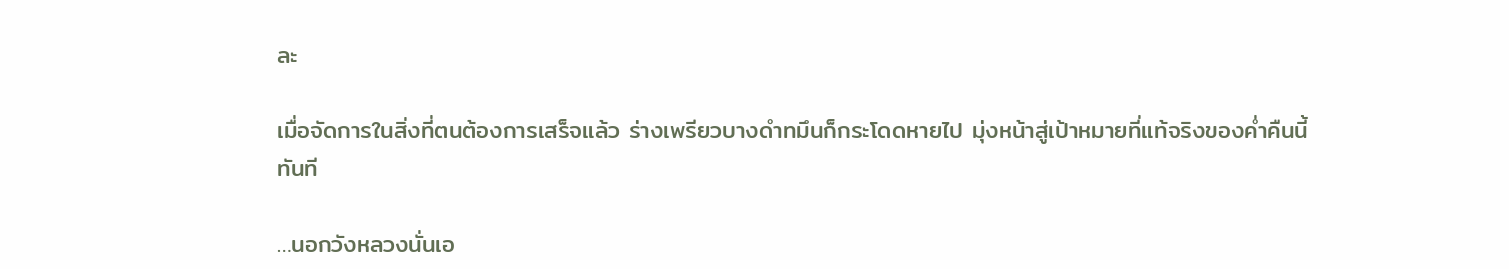ละ

เมื่อจัดการในสิ่งที่ตนต้องการเสร็จแล้ว ร่างเพรียวบางดำทมึนก็กระโดดหายไป มุ่งหน้าสู่เป้าหมายที่แท้จริงของค่ำคืนนี้ทันที

…นอกวังหลวงนั่นเอ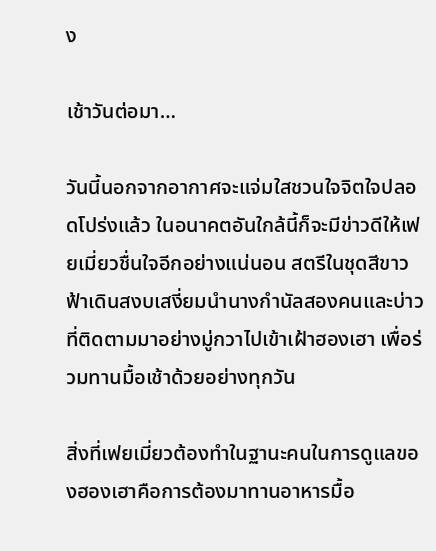ง

เช้าวันต่อมา…

วันนี้นอกจากอากาศจะแจ่มใสชวนใจจิตใจปลอดโปร่งแล้ว ในอนาคตอันใกล้นี้ก็จะมีข่าวดีให้เฟยเมี่ยวชื่นใจอีกอย่างแน่นอน สตรีในชุดสีขาวฟ้าเดินสงบเสงี่ยมนำนางกำนัลสองคนและบ่าวที่ติดตามมาอย่างมู่กวาไปเข้าเฝ้าฮองเฮา เพื่อร่วมทานมื้อเช้าด้วยอย่างทุกวัน

สิ่งที่เฟยเมี่ยวต้องทำในฐานะคนในการดูแลของฮองเฮาคือการต้องมาทานอาหารมื้อ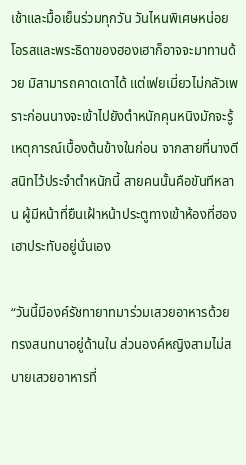เช้าและมื้อเย็นร่วมทุกวัน วันไหนพิเศษหน่อยโอรสและพระธิดาของฮองเฮาก็อาจจะมาทานด้วย มิสามารถคาดเดาได้ แต่เฟยเมี่ยวไม่กลัวเพราะก่อนนางจะเข้าไปยังตำหนักคุนหนิงมักจะรู้เหตุการณ์เบื้องต้นข้างในก่อน จากสายที่นางตีสนิทไว้ประจำตำหนักนี้ สายคนนั้นคือขันทีหลาน ผู้มีหน้าที่ยืนเฝ้าหน้าประตูทางเข้าห้องที่ฮองเฮาประทับอยู่นั่นเอง

“วันนี้มีองค์รัชทายาทมาร่วมเสวยอาหารด้วย ทรงสนทนาอยู่ด้านใน ส่วนองค์หญิงสามไม่สบายเสวยอาหารที่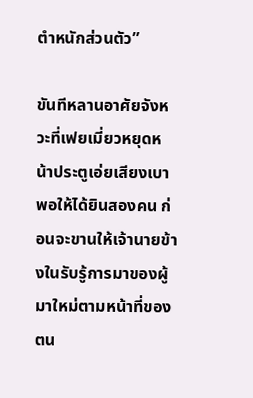ตำหนักส่วนตัว”

ขันทีหลานอาศัยจังหวะที่เฟยเมี่ยวหยุดหน้าประตูเอ่ยเสียงเบาพอให้ได้ยินสองคน ก่อนจะขานให้เจ้านายข้างในรับรู้การมาของผู้มาใหม่ตามหน้าที่ของตน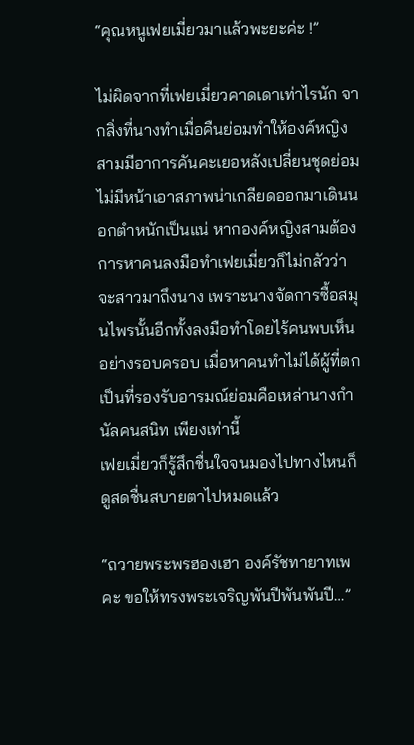“คุณหนูเฟยเมี่ยวมาแล้วพะยะค่ะ !”

ไม่ผิดจากที่เฟยเมี่ยวคาดเดาเท่าไรนัก จากสิ่งที่นางทำเมื่อคืนย่อมทำให้องค์หญิงสามมีอาการคันคะเยอหลังเปลี่ยนชุดย่อมไม่มีหน้าเอาสภาพน่าเกลียดออกมาเดินนอกตำหนักเป็นแน่ หากองค์หญิงสามต้องการหาคนลงมือทำเฟยเมี่ยวก็ไม่กลัวว่าจะสาวมาถึงนาง เพราะนางจัดการซื้อสมุนไพรนั้นอีกทั้งลงมือทำโดยไร้คนพบเห็นอย่างรอบครอบ เมื่อหาคนทำไม่ได้ผู้ที่ตกเป็นที่รองรับอารมณ์ย่อมคือเหล่านางกำนัลคนสนิท เพียงเท่านี้
เฟยเมี่ยวก็รู้สึกชื่นใจจนมองไปทางไหนก็ดูสดชื่นสบายตาไปหมดแล้ว

“ถวายพระพรฮองเฮา องค์รัชทายาทเพคะ ขอให้ทรงพระเจริญพันปีพันพันปี…”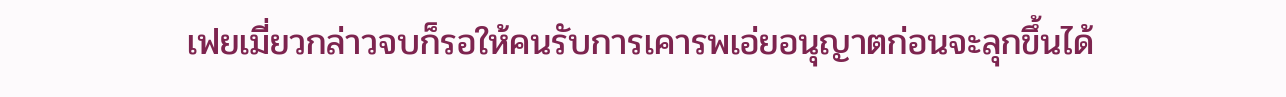เฟยเมี่ยวกล่าวจบก็รอให้คนรับการเคารพเอ่ยอนุญาตก่อนจะลุกขึ้นได้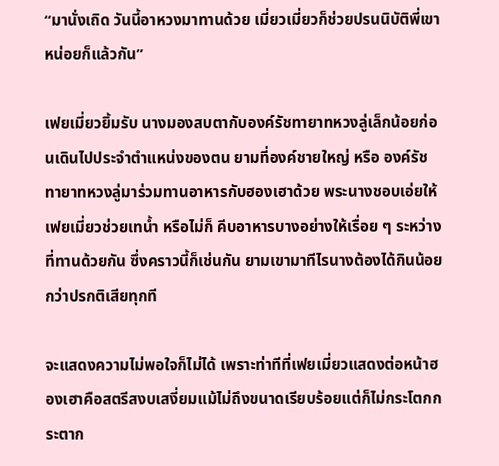“มานั่งเถิด วันนี้อาหวงมาทานด้วย เมี่ยวเมี่ยวก็ช่วยปรนนิบัติพี่เขาหน่อยก็แล้วกัน”

เฟยเมี่ยวยิ้มรับ นางมองสบตากับองค์รัชทายาทหวงลู่เล็กน้อยก่อนเดินไปประจำตำแหน่งของตน ยามที่องค์ชายใหญ่ หรือ องค์รัชทายาทหวงลู่มาร่วมทานอาหารกับฮองเฮาด้วย พระนางชอบเอ่ยให้เฟยเมี่ยวช่วยเทน้ำ หรือไม่ก็ คีบอาหารบางอย่างให้เรื่อย ๆ ระหว่างที่ทานด้วยกัน ซึ่งคราวนี้ก็เช่นกัน ยามเขามาทีไรนางต้องได้กินน้อยกว่าปรกติเสียทุกที

จะแสดงความไม่พอใจก็ไม่ได้ เพราะท่าทีที่เฟยเมี่ยวแสดงต่อหน้าฮองเฮาคือสตรีสงบเสงี่ยมแม้ไม่ถึงขนาดเรียบร้อยแต่ก็ไม่กระโตกกระตาก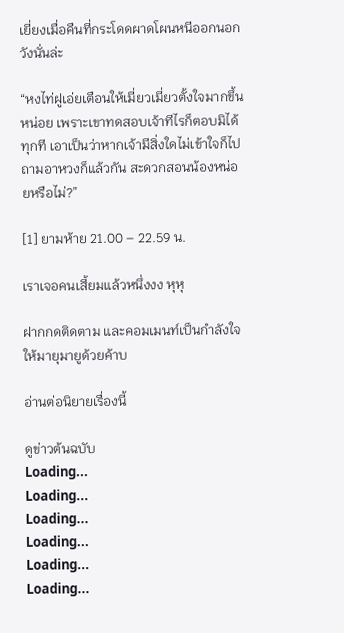เยี่ยงเมื่อคืนที่กระโดดผาดโผนหนีออกนอกวังนั่นล่ะ

“หงไท่ฝูเอ่ยเตือนให้เมี่ยวเมี่ยวตั้งใจมากขึ้นหน่อย เพราะเขาทดสอบเจ้าทีไรก็ตอบมิได้ทุกที เอาเป็นว่าหากเจ้ามีสิ่งใดไม่เข้าใจก็ไปถามอาหวงก็แล้วกัน สะดวกสอนน้องหน่อยหรือไม่?”

[1] ยามห้าย 21.00 – 22.59 น.

เราเจอคนเสี้ยมแล้วหนึ่งงง หุหุ

ฝากกดติดตาม และคอมเมนท์เป็นกำลังใจให้มายุมายูด้วยค้าบ

อ่านต่อนิยายเรื่องนี้

ดูข่าวต้นฉบับ
Loading...
Loading...
Loading...
Loading...
Loading...
Loading...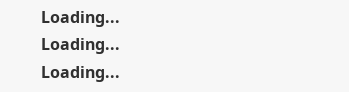Loading...
Loading...
Loading...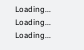Loading...
Loading...
Loading...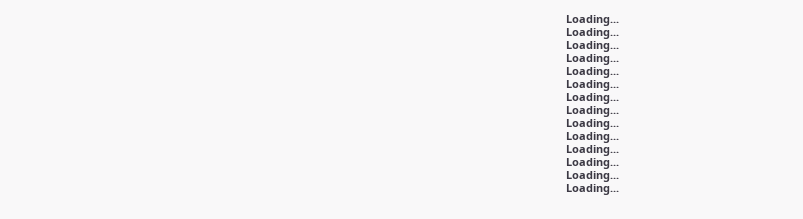Loading...
Loading...
Loading...
Loading...
Loading...
Loading...
Loading...
Loading...
Loading...
Loading...
Loading...
Loading...
Loading...
Loading...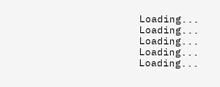Loading...
Loading...
Loading...
Loading...
Loading...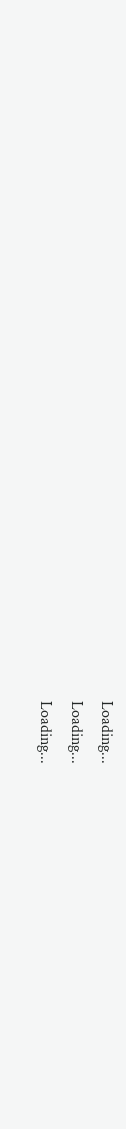Loading...
Loading...
Loading...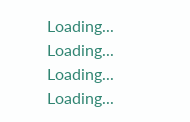Loading...
Loading...
Loading...
Loading...